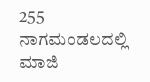255
ನಾಗಮಂಡಲದಲ್ಲಿ ಮಾಜಿ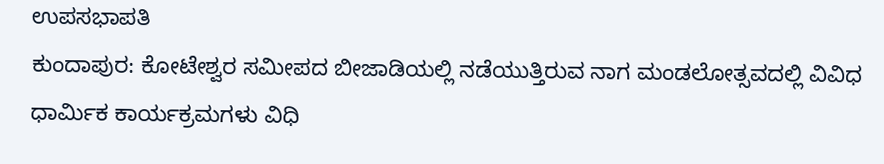ಉಪಸಭಾಪತಿ
ಕುಂದಾಪುರ: ಕೋಟೇಶ್ವರ ಸಮೀಪದ ಬೀಜಾಡಿಯಲ್ಲಿ ನಡೆಯುತ್ತಿರುವ ನಾಗ ಮಂಡಲೋತ್ಸವದಲ್ಲಿ ವಿವಿಧ ಧಾರ್ಮಿಕ ಕಾರ್ಯಕ್ರಮಗಳು ವಿಧಿ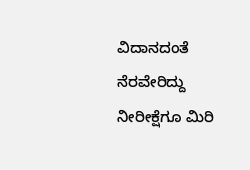ವಿದಾನದಂತೆ ನೆರವೇರಿದ್ದು ನೀರೀಕ್ಷೆಗೂ ಮಿರಿ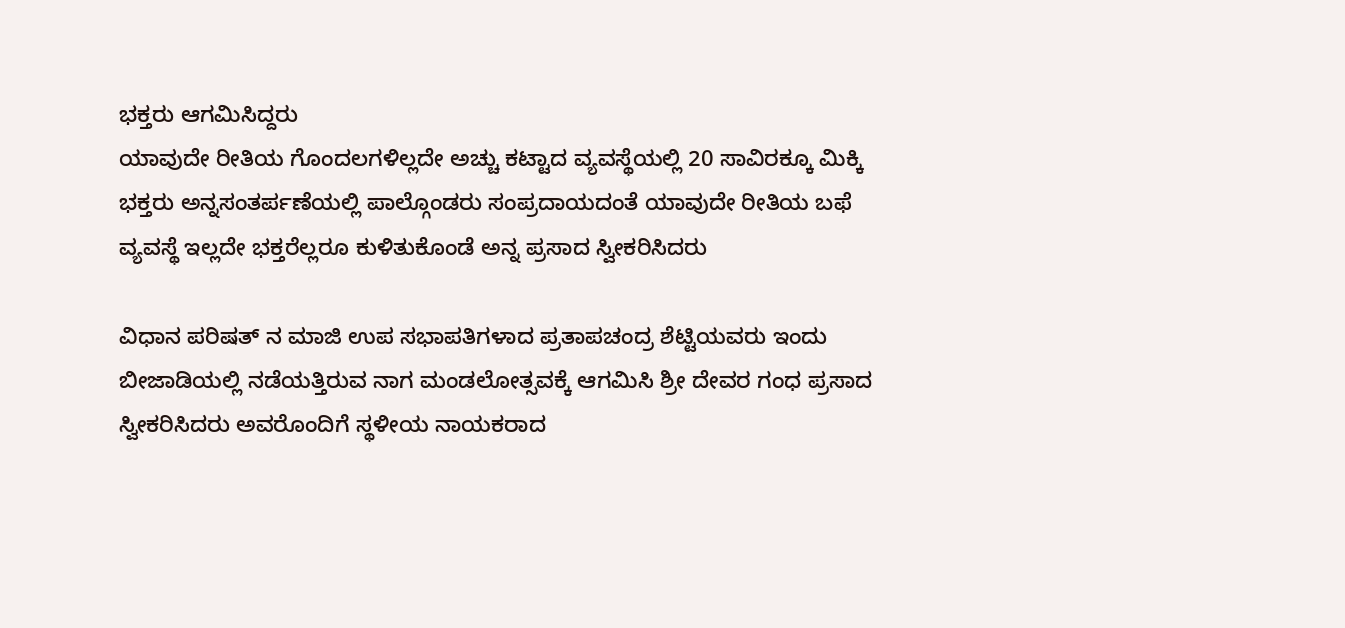ಭಕ್ತರು ಆಗಮಿಸಿದ್ದರು
ಯಾವುದೇ ರೀತಿಯ ಗೊಂದಲಗಳಿಲ್ಲದೇ ಅಚ್ಚು ಕಟ್ಟಾದ ವ್ಯವಸ್ಥೆಯಲ್ಲಿ 20 ಸಾವಿರಕ್ಕೂ ಮಿಕ್ಕಿ ಭಕ್ತರು ಅನ್ನಸಂತರ್ಪಣೆಯಲ್ಲಿ ಪಾಲ್ಗೊಂಡರು ಸಂಪ್ರದಾಯದಂತೆ ಯಾವುದೇ ರೀತಿಯ ಬಫೆ ವ್ಯವಸ್ಥೆ ಇಲ್ಲದೇ ಭಕ್ತರೆಲ್ಲರೂ ಕುಳಿತುಕೊಂಡೆ ಅನ್ನ ಪ್ರಸಾದ ಸ್ವೀಕರಿಸಿದರು

ವಿಧಾನ ಪರಿಷತ್ ನ ಮಾಜಿ ಉಪ ಸಭಾಪತಿಗಳಾದ ಪ್ರತಾಪಚಂದ್ರ ಶೆಟ್ಟಿಯವರು ಇಂದು ಬೀಜಾಡಿಯಲ್ಲಿ ನಡೆಯತ್ತಿರುವ ನಾಗ ಮಂಡಲೋತ್ಸವಕ್ಕೆ ಆಗಮಿಸಿ ಶ್ರೀ ದೇವರ ಗಂಧ ಪ್ರಸಾದ ಸ್ವೀಕರಿಸಿದರು ಅವರೊಂದಿಗೆ ಸ್ಥಳೀಯ ನಾಯಕರಾದ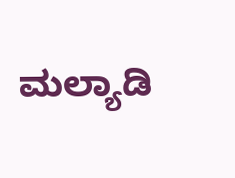ಮಲ್ಯಾಡಿ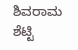ಶಿವರಾಮ ಶೆಟ್ಟಿ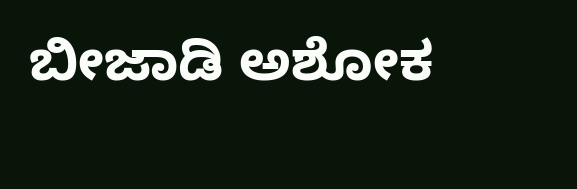ಬೀಜಾಡಿ ಅಶೋಕ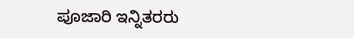ಪೂಜಾರಿ ಇನ್ನಿತರರು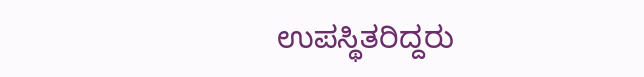ಉಪಸ್ಥಿತರಿದ್ದರು